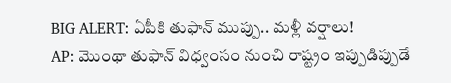BIG ALERT: ఏపీకి తుఫాన్ ముప్పు.. మళ్లీ వర్షాలు!
AP: మొంథా తుఫాన్ విధ్వంసం నుంచి రాష్ట్రం ఇప్పుడిప్పుడే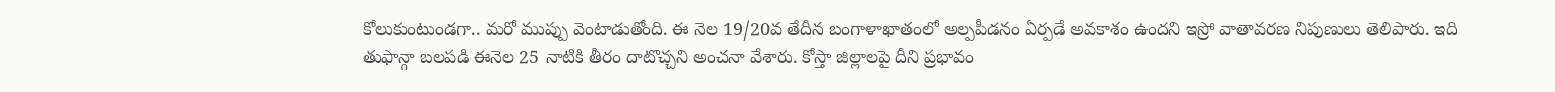కోలుకుంటుండగా.. మరో ముప్పు వెంటాడుతోంది. ఈ నెల 19/20వ తేదీన బంగాళాఖాతంలో అల్పపీడనం ఏర్పడే అవకాశం ఉందని ఇస్రో వాతావరణ నిపుణులు తెలిపారు. ఇది తుఫాన్గా బలపడి ఈనెల 25 నాటికి తీరం దాటొచ్చని అంచనా వేశారు. కోస్తా జిల్లాలపై దీని ప్రభావం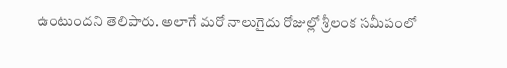ఉంటుందని తెలిపారు. అలాగే మరో నాలుగైదు రోజుల్లో శ్రీలంక సమీపంలో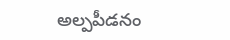అల్పపీడనం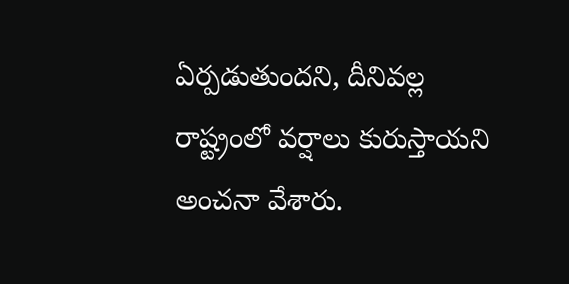ఏర్పడుతుందని, దీనివల్ల రాష్ట్రంలో వర్షాలు కురుస్తాయని అంచనా వేశారు.